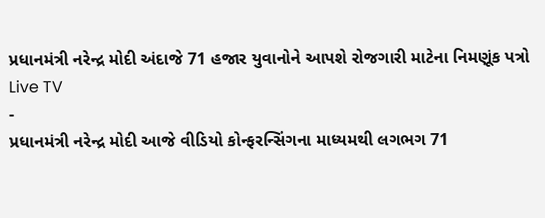પ્રધાનમંત્રી નરેન્દ્ર મોદી અંદાજે 71 હજાર યુવાનોને આપશે રોજગારી માટેના નિમણૂંક પત્રો
Live TV
-
પ્રધાનમંત્રી નરેન્દ્ર મોદી આજે વીડિયો કોન્ફરન્સિંગના માધ્યમથી લગભગ 71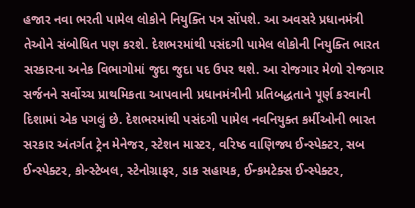હજાર નવા ભરતી પામેલ લોકોને નિયુક્તિ પત્ર સોંપશે. આ અવસરે પ્રધાનમંત્રી તેઓને સંબોધિત પણ કરશે. દેશભરમાંથી પસંદગી પામેલ લોકોની નિયુક્તિ ભારત સરકારના અનેક વિભાગોમાં જુદા જુદા પદ ઉપર થશે. આ રોજગાર મેળો રોજગાર સર્જનને સર્વોચ્ચ પ્રાથમિકતા આપવાની પ્રધાનમંત્રીની પ્રતિબદ્ધતાને પૂર્ણ કરવાની દિશામાં એક પગલું છે. દેશભરમાંથી પસંદગી પામેલ નવનિયુક્ત કર્મીઓની ભારત સરકાર અંતર્ગત ટ્રેન મેનેજર, સ્ટેશન માસ્ટર, વરિષ્ઠ વાણિજ્ય ઈન્સ્પેક્ટર, સબ ઈન્સ્પેક્ટર, કોન્સ્ટેબલ, સ્ટેનોગ્રાફર, ડાક સહાયક, ઈન્કમટેક્સ ઈન્સ્પેક્ટર,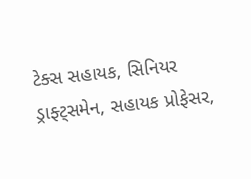ટેક્સ સહાયક, સિનિયર ડ્રાફ્ટ્સમેન, સહાયક પ્રોફેસર,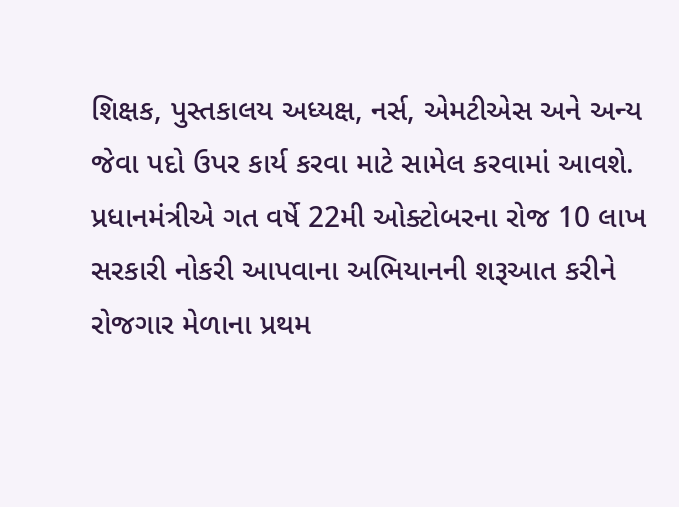શિક્ષક, પુસ્તકાલય અધ્યક્ષ, નર્સ, એમટીએસ અને અન્ય જેવા પદો ઉપર કાર્ય કરવા માટે સામેલ કરવામાં આવશે. પ્રધાનમંત્રીએ ગત વર્ષે 22મી ઓક્ટોબરના રોજ 10 લાખ સરકારી નોકરી આપવાના અભિયાનની શરૂઆત કરીને રોજગાર મેળાના પ્રથમ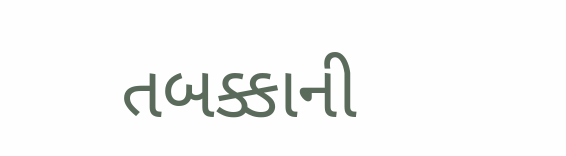તબક્કાની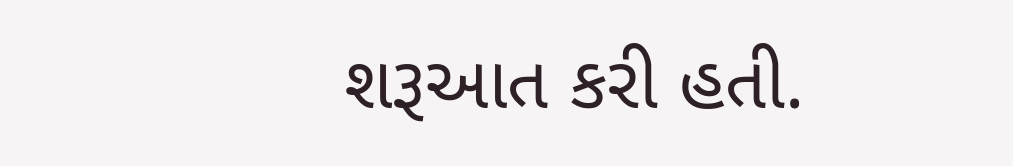શરૂઆત કરી હતી.